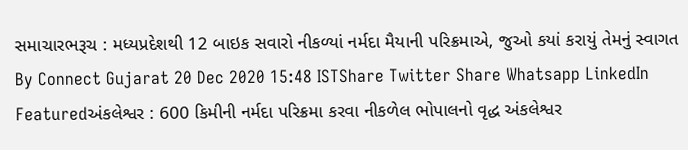સમાચારભરૂચ : મધ્યપ્રદેશથી 12 બાઇક સવારો નીકળ્યાં નર્મદા મૈયાની પરિક્રમાએ, જુઓ કયાં કરાયું તેમનું સ્વાગત By Connect Gujarat 20 Dec 2020 15:48 ISTShare Twitter Share Whatsapp LinkedIn
Featuredઅંકલેશ્વર : 600 કિમીની નર્મદા પરિક્રમા કરવા નીકળેલ ભોપાલનો વૃદ્ધ અંકલેશ્વર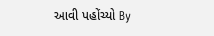આવી પહોંચ્યો By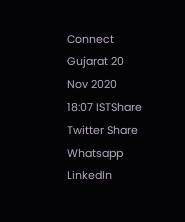Connect Gujarat 20 Nov 2020 18:07 ISTShare Twitter Share Whatsapp LinkedIn